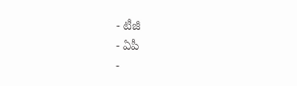- టీజీ
- ఏపీ
-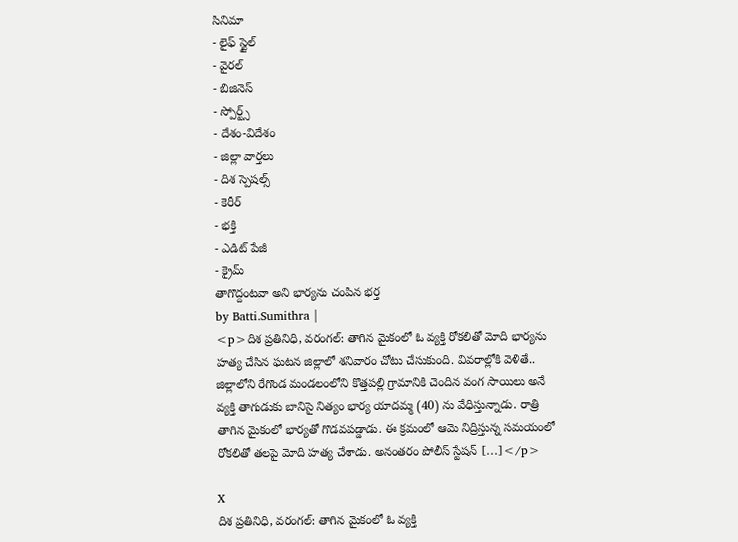సినిమా
- లైఫ్ స్టైల్
- వైరల్
- బిజినెస్
- స్పోర్ట్స్
- దేశం-విదేశం
- జిల్లా వార్తలు
- దిశ స్పెషల్స్
- కెరీర్
- భక్తి
- ఎడిట్ పేజీ
- క్రైమ్
తాగొద్దంటవా అని భార్యను చంపిన భర్త
by Batti.Sumithra |
<p>దిశ ప్రతినిధి, వరంగల్: తాగిన మైకంలో ఓ వ్యక్తి రోకలితో మోది భార్యను హత్య చేసిన ఘటన జిల్లాలో శనివారం చోటు చేసుకుంది. వివరాల్లోకి వెళితే.. జిల్లాలోని రేగొండ మండలంలోని కొత్తపల్లి గ్రామానికి చెందిన వంగ సాయిలు అనే వ్యక్తి తాగుడుకు బానిసై నిత్యం భార్య యాదమ్మ (40) ను వేధిస్తున్నాడు. రాత్రి తాగిన మైకంలో భార్యతో గొడవపడ్డాడు. ఈ క్రమంలో ఆమె నిద్రిస్తున్న సమయంలో రోకలితో తలపై మోది హత్య చేశాడు. అనంతరం పోలీస్ స్టేషన్ […]</p>

X
దిశ ప్రతినిధి, వరంగల్: తాగిన మైకంలో ఓ వ్యక్తి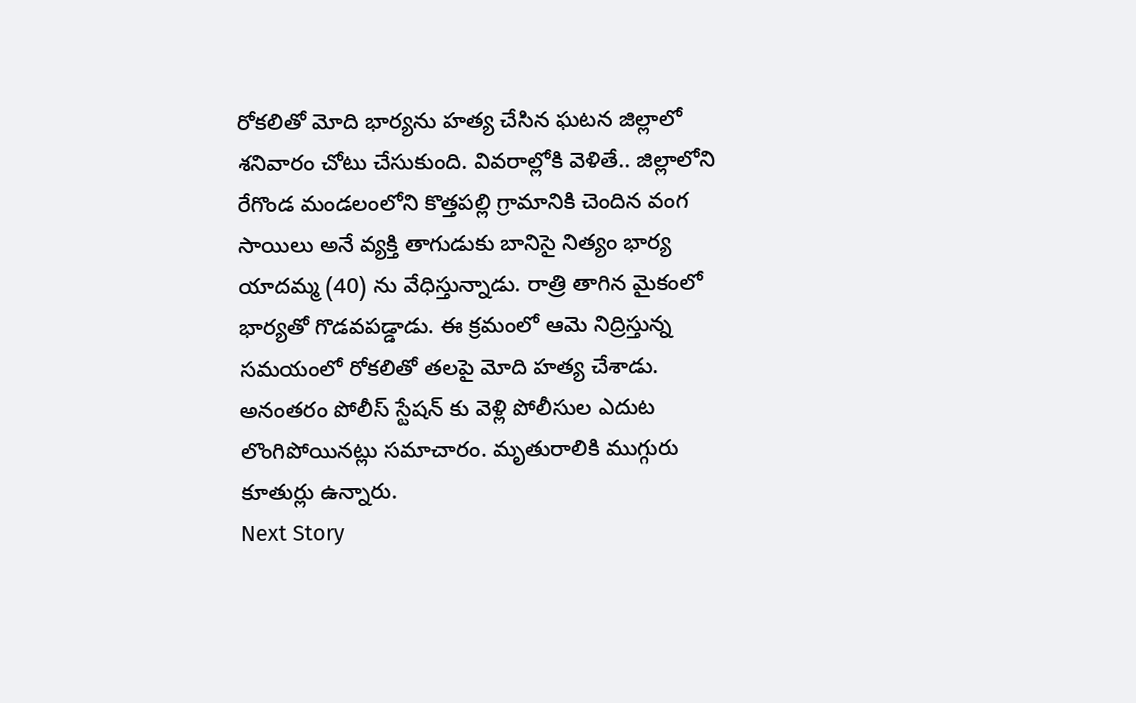రోకలితో మోది భార్యను హత్య చేసిన ఘటన జిల్లాలో శనివారం చోటు చేసుకుంది. వివరాల్లోకి వెళితే.. జిల్లాలోని రేగొండ మండలంలోని కొత్తపల్లి గ్రామానికి చెందిన వంగ సాయిలు అనే వ్యక్తి తాగుడుకు బానిసై నిత్యం భార్య యాదమ్మ (40) ను వేధిస్తున్నాడు. రాత్రి తాగిన మైకంలో భార్యతో గొడవపడ్డాడు. ఈ క్రమంలో ఆమె నిద్రిస్తున్న సమయంలో రోకలితో తలపై మోది హత్య చేశాడు. అనంతరం పోలీస్ స్టేషన్ కు వెళ్లి పోలీసుల ఎదుట లొంగిపోయినట్లు సమాచారం. మృతురాలికి ముగ్గురు కూతుర్లు ఉన్నారు.
Next Story